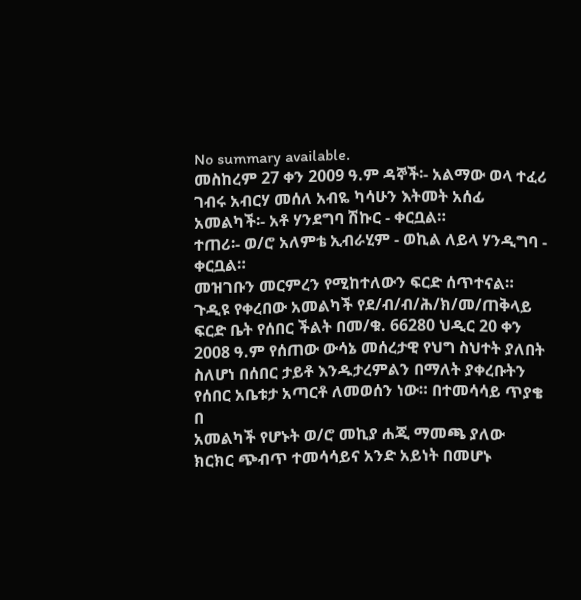No summary available.
መስከረም 27 ቀን 2009 ዓ.ም ዳኞች፡- አልማው ወላ ተፈሪ ገብሩ አብርሃ መሰለ አብዬ ካሳሁን እትመት አሰፊ አመልካች፡- አቶ ሃንደግባ ሽኩር - ቀርቧል።
ተጠሪ፡- ወ/ሮ አለምቴ ኢብራሂም - ወኪል ለይላ ሃንዲግባ - ቀርቧል።
መዝገቡን መርምረን የሚከተለውን ፍርድ ሰጥተናል።
ጉዲዩ የቀረበው አመልካች የደ/ብ/ብ/ሕ/ክ/መ/ጠቅላይ ፍርድ ቤት የሰበር ችልት በመ/ቁ. 66280 ህዲር 20 ቀን 2008 ዓ.ም የሰጠው ውሳኔ መሰረታዊ የህግ ስህተት ያለበት ስለሆነ በሰበር ታይቶ እንዱታረምልን በማለት ያቀረቡትን የሰበር አቤቱታ አጣርቶ ለመወሰን ነው። በተመሳሳይ ጥያቄ በ
አመልካች የሆኑት ወ/ሮ መኪያ ሐጂ ማመጫ ያለው ክርክር ጭብጥ ተመሳሳይና አንድ አይነት በመሆኑ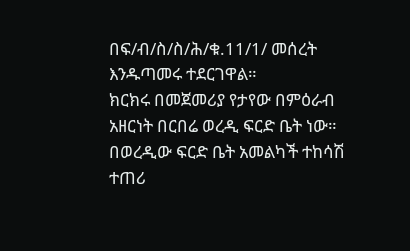በፍ/ብ/ስ/ስ/ሕ/ቁ.11/1/ መሰረት እንዱጣመሩ ተደርገዋል።
ክርክሩ በመጀመሪያ የታየው በምዕራብ አዘርነት በርበሬ ወረዲ ፍርድ ቤት ነው። በወረዲው ፍርድ ቤት አመልካች ተከሳሽ ተጠሪ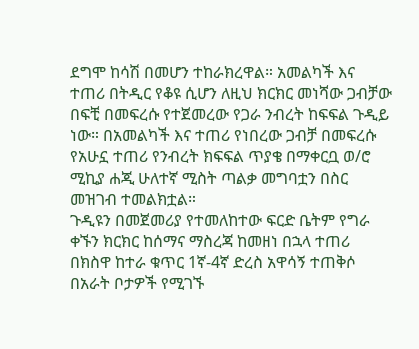ደግሞ ከሳሽ በመሆን ተከራክረዋል። አመልካች እና ተጠሪ በትዲር የቆዩ ሲሆን ለዚህ ክርክር መነሻው ጋብቻው በፍቺ በመፍረሱ የተጀመረው የጋራ ንብረት ከፍፍል ጉዲይ ነው። በአመልካች እና ተጠሪ የነበረው ጋብቻ በመፍረሱ የአሁኗ ተጠሪ የንብረት ክፍፍል ጥያቄ በማቀርቧ ወ/ሮ ሚኪያ ሐጂ ሁለተኛ ሚስት ጣልቃ መግባቷን በስር መዝገብ ተመልክቷል።
ጉዲዩን በመጀመሪያ የተመለከተው ፍርድ ቤትም የግራ ቀኙን ክርክር ከሰማና ማስረጃ ከመዘነ በኋላ ተጠሪ በክስዋ ከተራ ቁጥር 1ኛ-4ኛ ድረስ አዋሳኝ ተጠቅሶ በአራት ቦታዎች የሚገኙ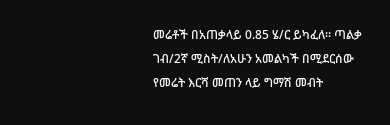መሬቶች በአጠቃላይ 0.85 ሄ/ር ይካፈለ። ጣልቃ ገብ/2ኛ ሚስት/ለአሁን አመልካች በሚደርሰው የመሬት እርሻ መጠን ላይ ግማሽ መብት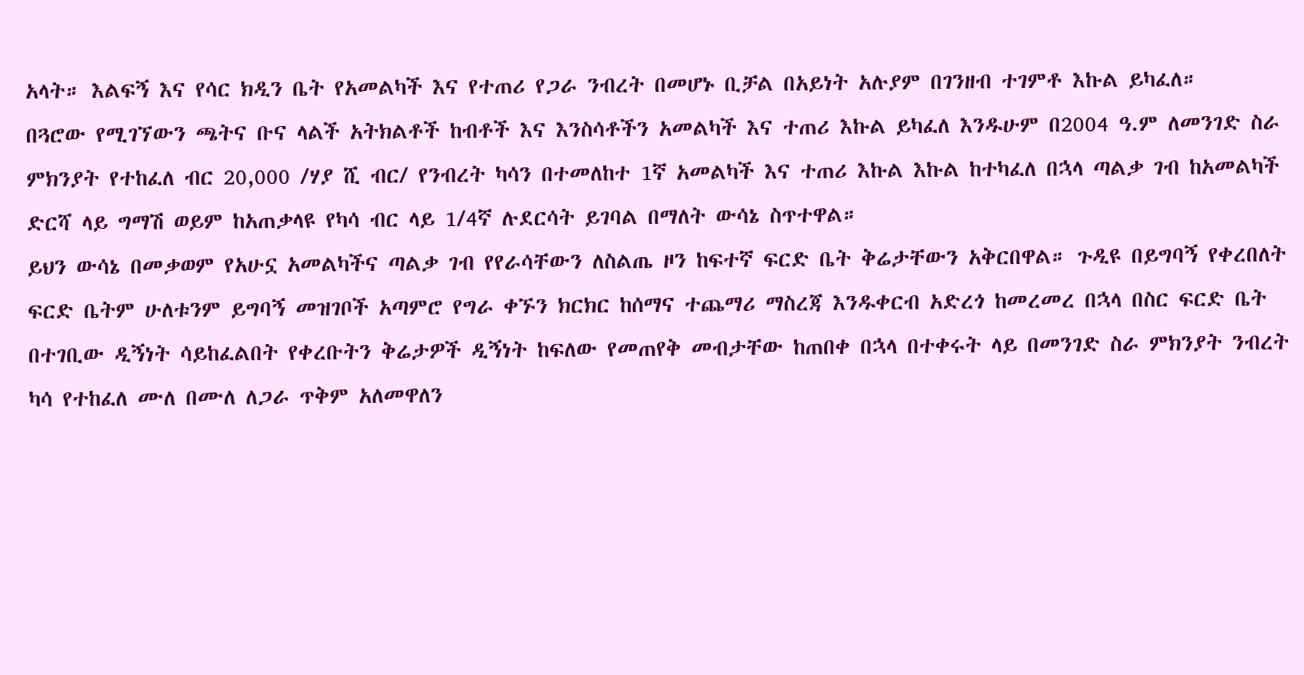አላት። እልፍኝ እና የሳር ክዲን ቤት የአመልካች እና የተጠሪ የጋራ ንብረት በመሆኑ ቢቻል በአይነት አሉያም በገንዘብ ተገምቶ እኩል ይካፈለ።
በጓሮው የሚገኘውን ጫትና ቡና ላልች አትክልቶች ከብቶች እና እንስሳቶችን አመልካች እና ተጠሪ እኩል ይካፈለ እንዱሁም በ2004 ዓ.ም ለመንገድ ስራ ምክንያት የተከፈለ ብር 20,000 /ሃያ ሺ ብር/ የንብረት ካሳን በተመለከተ 1ኛ አመልካች እና ተጠሪ እኩል እኩል ከተካፈለ በኋላ ጣልቃ ገብ ከአመልካች ድርሻ ላይ ግማሽ ወይም ከአጠቃላዩ የካሳ ብር ላይ 1/4ኛ ሉደርሳት ይገባል በማለት ውሳኔ ስጥተዋል።
ይህን ውሳኔ በመቃወም የአሁኗ አመልካችና ጣልቃ ገብ የየራሳቸውን ለስልጤ ዞን ከፍተኛ ፍርድ ቤት ቅሬታቸውን አቅርበዋል። ጉዲዩ በይግባኝ የቀረበለት ፍርድ ቤትም ሁለቱንም ይግባኝ መዝገቦች አጣምሮ የግራ ቀኙን ክርክር ከሰማና ተጨማሪ ማስረጃ እንዱቀርብ አድረጎ ከመረመረ በኋላ በስር ፍርድ ቤት በተገቢው ዲኝነት ሳይከፈልበት የቀረቡትን ቅሬታዎች ዲኝነት ከፍለው የመጠየቅ መብታቸው ከጠበቀ በኋላ በተቀሩት ላይ በመንገድ ስራ ምክንያት ንብረት ካሳ የተከፈለ ሙለ በሙለ ለጋራ ጥቅም አለመዋለን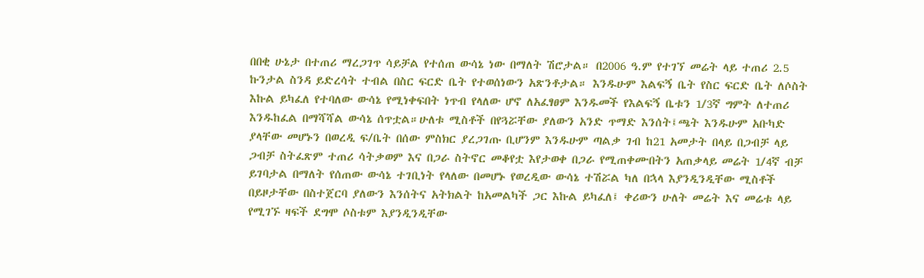በበቂ ሁኔታ በተጠሪ ማረጋገጥ ሳይቻል የተሰጠ ውሳኔ ነው በማለት ሽሮታል። በ2006 ዓ.ም የተገኘ መሬት ላይ ተጠሪ 2.5 ኩንታል ስንዳ ይድረሳት ተብል በስር ፍርድ ቤት የተወሰነውን አጽንቶታል። እንዱሁም እልፍኝ ቤት የስር ፍርድ ቤት ለሶስት እኩል ይካፈለ የተባለው ውሳኔ የሚነቀፍበት ነጥብ የላለው ሆኖ ለአፈፃፀም እንዱመች የእልፍኝ ቤቱን 1/3ኛ ግምት ለተጠሪ እንዱከፈል በማሻሻል ውሳኔ ሰጥቷል።ሁለቱ ሚስቶች በየጓሯቸው ያለውን አንድ ጥማድ እንሰት፤ጫት እንዱሁም አቡካድ ያላቸው መሆኑን በወረዲ ፍ/ቤት በሰው ምስክር ያረጋገጡ ቢሆንም እንዱሁም ጣልቃ ገብ ከ21 አመታት በላይ በጋብቻ ላይ ጋብቻ ስትፈጽም ተጠሪ ሳትቃወም እና በጋራ ስትኖር መቆየቷ እየታወቀ በጋራ የሚጠቀሙበትን አጠቃላይ መሬት 1/4ኛ ብቻ ይገባታል በማለት የሰጠው ውሳኔ ተገቢነት የላለው በመሆኑ የወረዲው ውሳኔ ተሽሯል ካለ በኋላ እያንዲንዲቸው ሚስቶች በይዞታቸው በስተጀርባ ያለውን እንሰትና አትክልት ከአመልካች ጋር እኩል ይካፈለ፤ ቀሪውን ሁለት መሬት እና መሬቱ ላይ የሚገኙ ዛፍች ደግሞ ሶስቱም እያንዲንዲቸው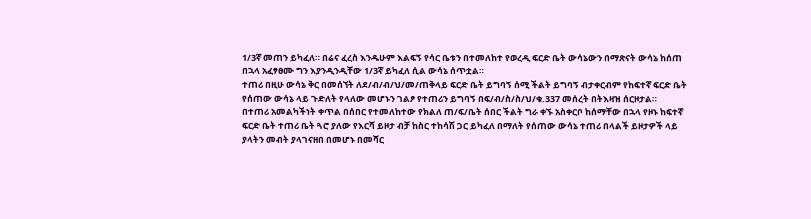1/3ኛ መጠን ይካፈለ። በሬና ፈረስ እንዱሁም እልፍኝ የሳር ቤቱን በተመለከተ የወረዲ ፍርድ ቤት ውሳኔውን በማጽናት ውሳኔ ከሰጠ በኋላ አፈፃፀሙ ግን እያንዲንዲቸው 1/3ኛ ይካፈለ ሲል ውሳኔ ሰጥቷል።
ተጠሪ በዚሁ ውሳኔ ቅር በመሰኘት ለደ/ብ/ብ/ህ/መ/ጠቅላይ ፍርድ ቤት ይግባኝ ሰሚ ችልት ይግባኝ ብታቀርብም የከፍተኛ ፍርድ ቤት የሰጠው ውሳኔ ላይ ጉድለት የላለው መሆኑን ገልፆ የተጠሪን ይግባኝ በፍ/ብ/ስ/ስ/ህ/ቁ.337 መሰረት በትእዛዝ ሰርዞታል።
በተጠሪ አመልካችነት ቀጥል በሰበር የተመለከተው የክልለ ጠ/ፍ/ቤት ሰበር ችልት ግራ ቀኙ አስቀርቦ ከሰማቸው በኋላ የዞኑ ከፍተኛ ፍርድ ቤት ተጠሪ ቤት ጓሮ ያለው የእርሻ ይዞታ ብቻ ከስር ተከሳሽ ጋር ይካፈለ በማለት የሰጠው ውሳኔ ተጠሪ በላልች ይዞታዎች ላይ ያላትን መብት ያላገናዘበ በመሆኑ በመሻር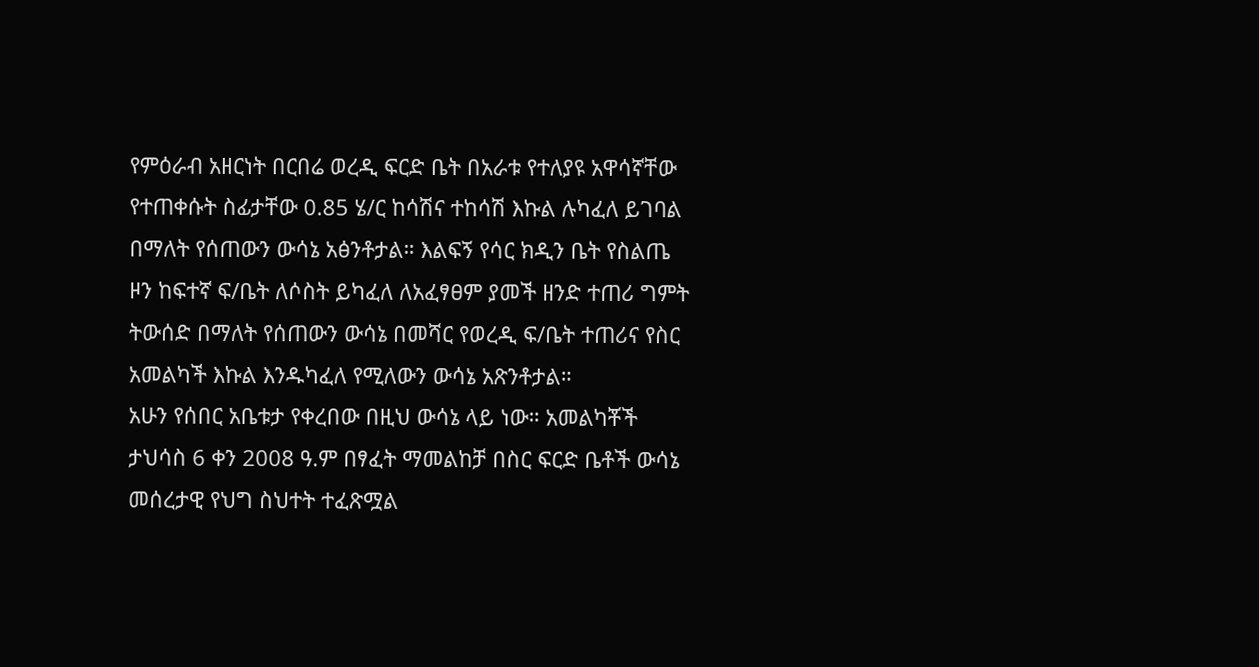የምዕራብ አዘርነት በርበሬ ወረዲ ፍርድ ቤት በአራቱ የተለያዩ አዋሳኛቸው የተጠቀሱት ስፊታቸው 0.85 ሄ/ር ከሳሽና ተከሳሽ እኩል ሉካፈለ ይገባል በማለት የሰጠውን ውሳኔ አፅንቶታል። እልፍኝ የሳር ክዲን ቤት የስልጤ ዞን ከፍተኛ ፍ/ቤት ለሶስት ይካፈለ ለአፈፃፀም ያመች ዘንድ ተጠሪ ግምት ትውሰድ በማለት የሰጠውን ውሳኔ በመሻር የወረዲ ፍ/ቤት ተጠሪና የስር አመልካች እኩል እንዱካፈለ የሚለውን ውሳኔ አጽንቶታል።
አሁን የሰበር አቤቱታ የቀረበው በዚህ ውሳኔ ላይ ነው። አመልካቾች ታህሳስ 6 ቀን 2008 ዓ.ም በፃፈት ማመልከቻ በስር ፍርድ ቤቶች ውሳኔ መሰረታዊ የህግ ስህተት ተፈጽሟል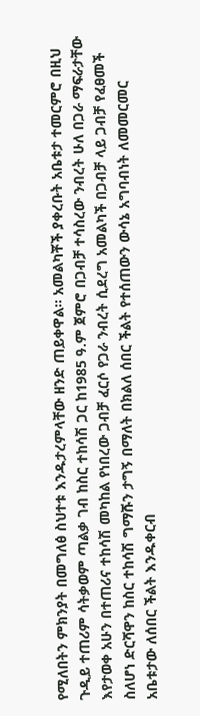የሚለበትን ምክንያት በመግለፅ ስህተቱ እንዱታረምላቸው ዘንድ ጠይቀዋል። አመልካቾች ያቀረቡት አቤቱታ ተመርምሮ በዚህ ጉዲይ ተጠሪም ሳትቃወም ጣልቃ ገብ ከስር ተከሳሽ ጋር ከ1985 ዓ.ም ጀምሮ በጋብቻ ተሳስረው ንብረት ሁለ በጋራ ማፍራታቸው እየታወቀ አሁን በተጠሪና ተከሳሽ መካከል የነበረው ጋብቻ ፈርሶ የጋራ ንብረት ሲደረግ አመልካች በጋብቻ ላይ ጋብቻ የፈፀመች ስለሆነ ድርሻዋን ከስር ተከሳሽ ግማሹን ታግኝ በማለት በክልለ ሰበር ችልት የተሰጠውን ውሳኔ አግባብነት ለመመርመር አቤቱታው ለሰበር ችልት እንዱቀርብ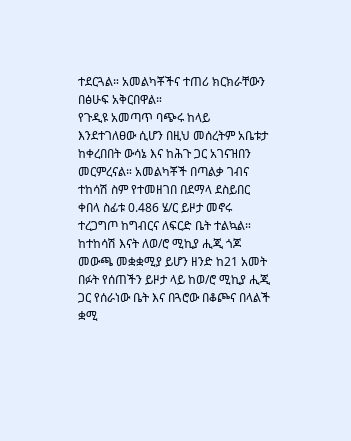ተደርጓል። አመልካቾችና ተጠሪ ክርክራቸውን በፅሁፍ አቅርበዋል።
የጉዲዩ አመጣጥ ባጭሩ ከላይ እንደተገለፀው ሲሆን በዚህ መሰረትም አቤቱታ ከቀረበበት ውሳኔ እና ከሕጉ ጋር አገናዝበን መርምረናል። አመልካቾች በጣልቃ ገብና ተከሳሽ ስም የተመዘገበ በደማላ ደስይበር ቀበላ ስፊቱ 0.486 ሄ/ር ይዞታ መኖሩ ተረጋግጦ ከግብርና ለፍርድ ቤት ተልኳል። ከተከሳሽ እናት ለወ/ሮ ሚኪያ ሒጂ ጎጆ መውጫ መቋቋሚያ ይሆን ዘንድ ከ21 አመት በፉት የሰጠችን ይዞታ ላይ ከወ/ሮ ሚኪያ ሒጂ ጋር የሰራነው ቤት እና በጓሮው በቆጮና በላልች ቋሚ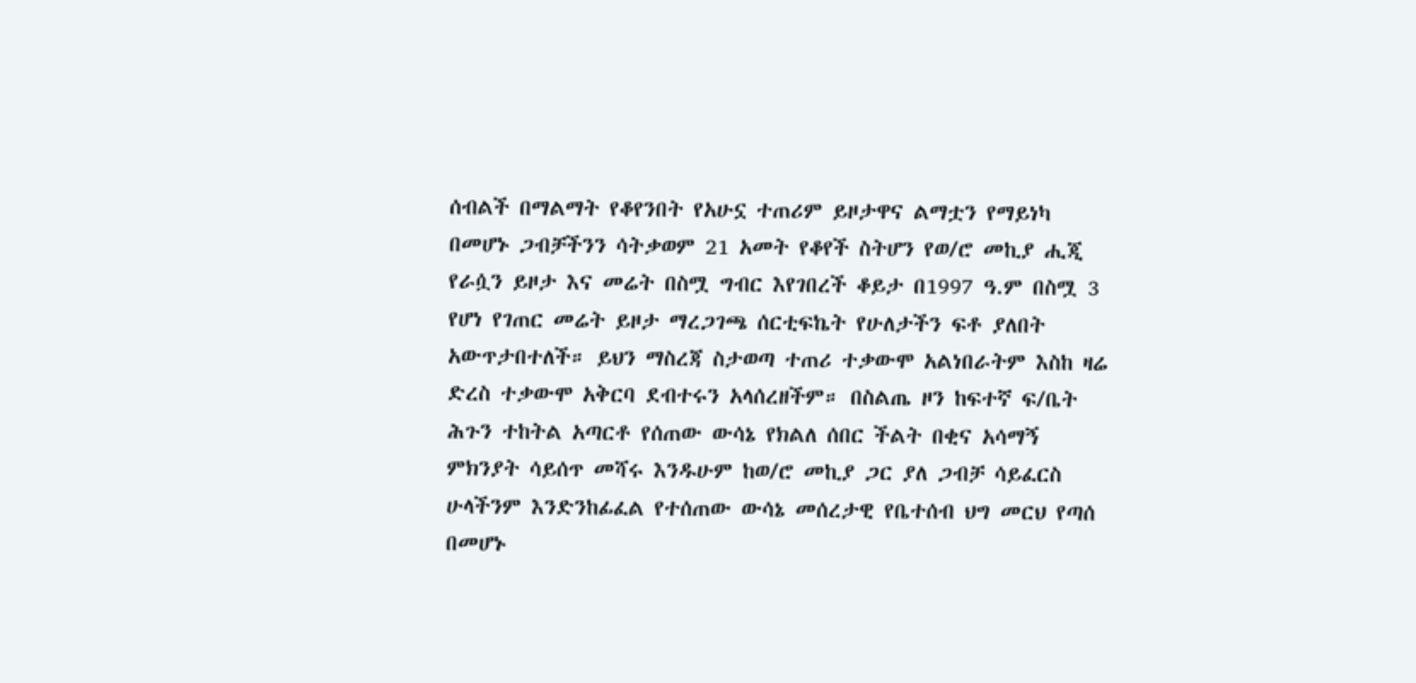ሰብልች በማልማት የቆየንበት የአሁኗ ተጠሪም ይዞታዋና ልማቷን የማይነካ በመሆኑ ጋብቻችንን ሳትቃወም 21 አመት የቆየች ስትሆን የወ/ሮ መኪያ ሒጂ የራሷን ይዞታ እና መሬት በስሟ ግብር እየገበረች ቆይታ በ1997 ዓ.ም በስሟ 3 የሆነ የገጠር መሬት ይዞታ ማረጋገጫ ሰርቲፍኬት የሁለታችን ፍቶ ያለበት አውጥታበተለች። ይህን ማስረጃ ስታወጣ ተጠሪ ተቃውሞ አልነበራትም እስከ ዛሬ ድረስ ተቃውሞ አቅርባ ደብተሩን አላሰረዘችም። በስልጤ ዞን ከፍተኛ ፍ/ቤት ሕጉን ተከትል አጣርቶ የሰጠው ውሳኔ የክልለ ሰበር ችልት በቂና አሳማኝ ምክንያት ሳይሰጥ መሻሩ እንዱሁም ከወ/ሮ መኪያ ጋር ያለ ጋብቻ ሳይፈርስ ሁላችንም እንድንከፊፈል የተሰጠው ውሳኔ መሰረታዊ የቤተሰብ ህግ መርህ የጣሰ በመሆኑ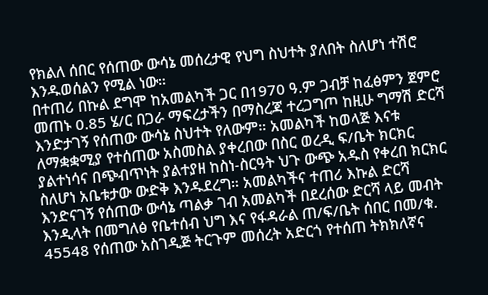የክልለ ሰበር የሰጠው ውሳኔ መሰረታዊ የህግ ስህተት ያለበት ስለሆነ ተሽሮ እንዱወሰልን የሚል ነው።
በተጠሪ በኩል ደግሞ ከአመልካች ጋር በ1970 ዓ.ም ጋብቻ ከፈፅምን ጀምሮ መጠኑ 0.85 ሄ/ር በጋራ ማፍረታችን በማስረጃ ተረጋግጦ ከዚሁ ግማሽ ድርሻ እንድታገኝ የሰጠው ውሳኔ ስህተት የለውም። አመልካች ከወላጅ እናቱ ለማቋቋሚያ የተሰጠው አስመስል ያቀረበው በስር ወረዲ ፍ/ቤት ክርክር ያልተነሳና በጭብጥነት ያልተያዘ ከስነ-ስርዓት ህጉ ውጭ አዱስ የቀረበ ክርክር ስለሆነ አቤቱታው ውድቅ እንዱደረግ። አመልካችና ተጠሪ እኩል ድርሻ እንድናገኝ የሰጠው ውሳኔ ጣልቃ ገብ አመልካች በደረሰው ድርሻ ላይ መብት እንዲላት በመግለፅ የቤተሰብ ህግ እና የፋዳራል ጠ/ፍ/ቤት ሰበር በመ/ቁ. 45548 የሰጠው አስገዲጅ ትርጉም መሰረት አድርጎ የተሰጠ ትክክለኛና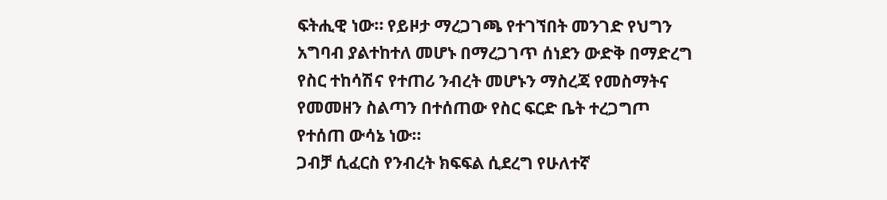ፍትሒዊ ነው። የይዞታ ማረጋገጫ የተገኘበት መንገድ የህግን አግባብ ያልተከተለ መሆኑ በማረጋገጥ ሰነደን ውድቅ በማድረግ የስር ተከሳሽና የተጠሪ ንብረት መሆኑን ማስረጃ የመስማትና የመመዘን ስልጣን በተሰጠው የስር ፍርድ ቤት ተረጋግጦ የተሰጠ ውሳኔ ነው።
ጋብቻ ሲፈርስ የንብረት ክፍፍል ሲደረግ የሁለተኛ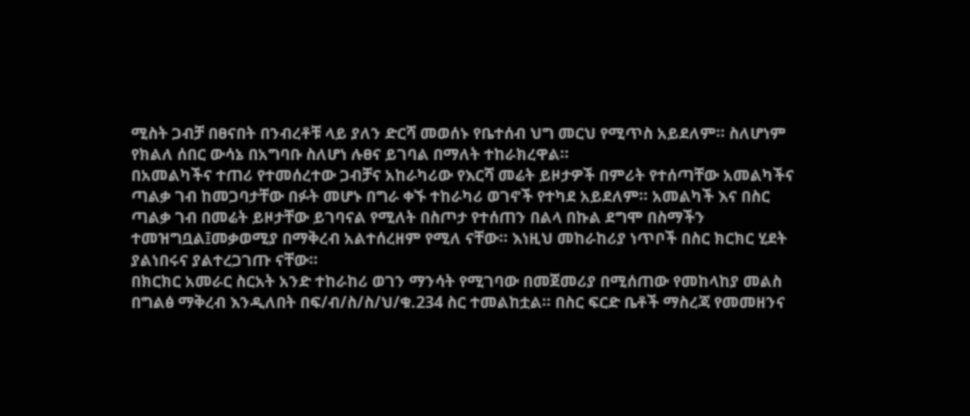ሚስት ጋብቻ በፀናበት በንብረቶቹ ላይ ያለን ድርሻ መወሰኑ የቤተሰብ ህግ መርህ የሚጥስ አይደለም። ስለሆነም የክልለ ሰበር ውሳኔ በአግባቡ ስለሆነ ሉፀና ይገባል በማለት ተከራክረዋል።
በአመልካችና ተጠሪ የተመሰረተው ጋብቻና አከራካሪው የእርሻ መሬት ይዞታዎች በምሪት የተሰጣቸው አመልካችና ጣልቃ ገብ ከመጋባታቸው በፉት መሆኑ በግራ ቀኙ ተከራካሪ ወገኖች የተካደ አይደለም። አመልካች እና በስር ጣልቃ ገብ በመሬት ይዞታቸው ይገባናል የሚለት በስጦታ የተሰጠን በልላ በኩል ደግሞ በስማችን ተመዝግቧል፤መቃወሚያ በማቅረብ አልተሰረዘም የሚለ ናቸው። እነዚህ መከራከሪያ ነጥቦች በስር ክርክር ሂደት ያልነበሩና ያልተረጋገጡ ናቸው።
በክርክር አመራር ስርአት አንድ ተከራከሪ ወገን ማንሳት የሚገባው በመጀመሪያ በሚሰጠው የመከላከያ መልስ በግልፅ ማቅረብ እንዲለበት በፍ/ብ/ስ/ስ/ህ/ቁ.234 ስር ተመልከቷል። በስር ፍርድ ቤቶች ማስረጃ የመመዘንና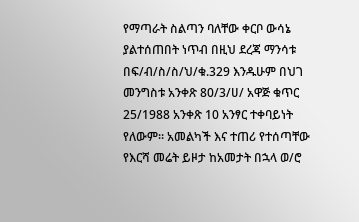የማጣራት ስልጣን ባለቸው ቀርቦ ውሳኔ ያልተሰጠበት ነጥብ በዚህ ደረጃ ማንሳቱ በፍ/ብ/ስ/ስ/ህ/ቁ.329 እንዱሁም በህገ መንግስቱ አንቀጽ 80/3/ሀ/ አዋጅ ቁጥር 25/1988 አንቀጽ 10 አንፃር ተቀባይነት የለውም። አመልካች እና ተጠሪ የተሰጣቸው የእርሻ መሬት ይዞታ ከአመታት በኋላ ወ/ሮ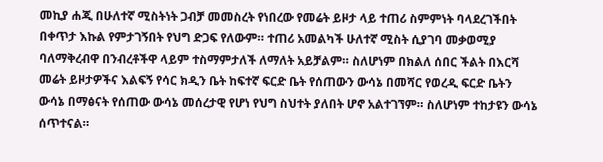መኪያ ሐጂ በሁለተኛ ሚስትነት ጋብቻ መመስረት የነበረው የመሬት ይዞታ ላይ ተጠሪ ስምምነት ባላደረገችበት በቀጥታ እኩል የምታገኝበት የህግ ድጋፍ የለውም። ተጠሪ አመልካች ሁለተኛ ሚስት ሲያገባ መቃወሚያ ባለማቅረብዋ በንብረቶችዋ ላይም ተስማምታለች ለማለት አይቻልም። ስለሆነም በክልለ ሰበር ችልት በእርሻ መሬት ይዞታዎችና እልፍኝ የሳር ክዲን ቤት ከፍተኛ ፍርድ ቤት የሰጠውን ውሳኔ በመሻር የወረዲ ፍርድ ቤትን ውሳኔ በማፅናት የሰጠው ውሳኔ መሰረታዊ የሆነ የህግ ስህተት ያለበት ሆኖ አልተገኘም። ስለሆነም ተከታዩን ውሳኔ ሰጥተናል።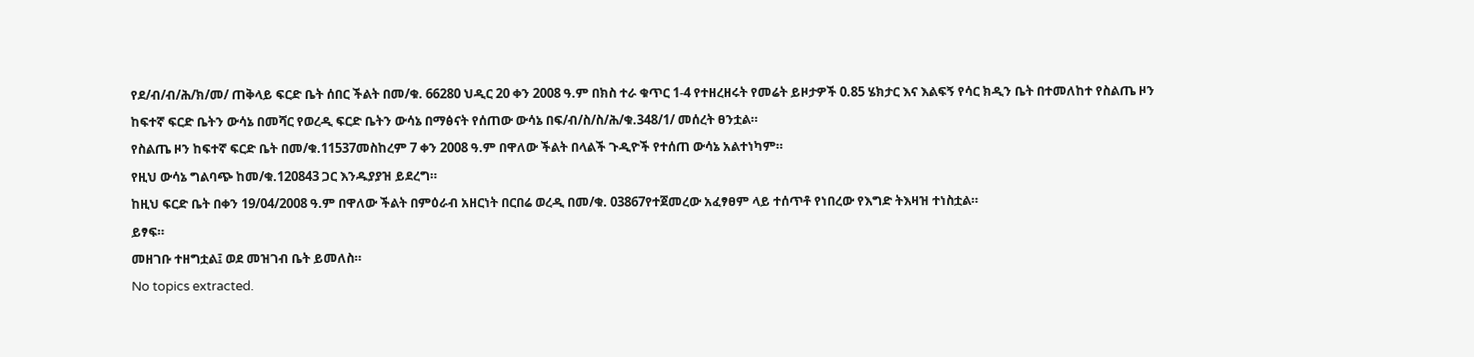የደ/ብ/ብ/ሕ/ክ/መ/ ጠቅላይ ፍርድ ቤት ሰበር ችልት በመ/ቁ. 66280 ህዲር 20 ቀን 2008 ዓ.ም በክስ ተራ ቁጥር 1-4 የተዘረዘሩት የመሬት ይዞታዎች 0.85 ሄክታር እና እልፍኝ የሳር ክዲን ቤት በተመለከተ የስልጤ ዞን ከፍተኛ ፍርድ ቤትን ውሳኔ በመሻር የወረዲ ፍርድ ቤትን ውሳኔ በማፅናት የሰጠው ውሳኔ በፍ/ብ/ስ/ስ/ሕ/ቁ.348/1/ መሰረት ፀንቷል።
የስልጤ ዞን ከፍተኛ ፍርድ ቤት በመ/ቁ.11537መስከረም 7 ቀን 2008 ዓ.ም በዋለው ችልት በላልች ጉዲዮች የተሰጠ ውሳኔ አልተነካም።
የዚህ ውሳኔ ግልባጭ ከመ/ቁ.120843 ጋር እንዱያያዝ ይደረግ።
ከዚህ ፍርድ ቤት በቀን 19/04/2008 ዓ.ም በዋለው ችልት በምዕራብ አዘርነት በርበሬ ወረዲ በመ/ቁ. 03867የተጀመረው አፈፃፀም ላይ ተሰጥቶ የነበረው የእግድ ትእዛዝ ተነስቷል።
ይፃፍ።
መዘገቡ ተዘግቷል፤ ወደ መዝገብ ቤት ይመለስ።
No topics extracted.